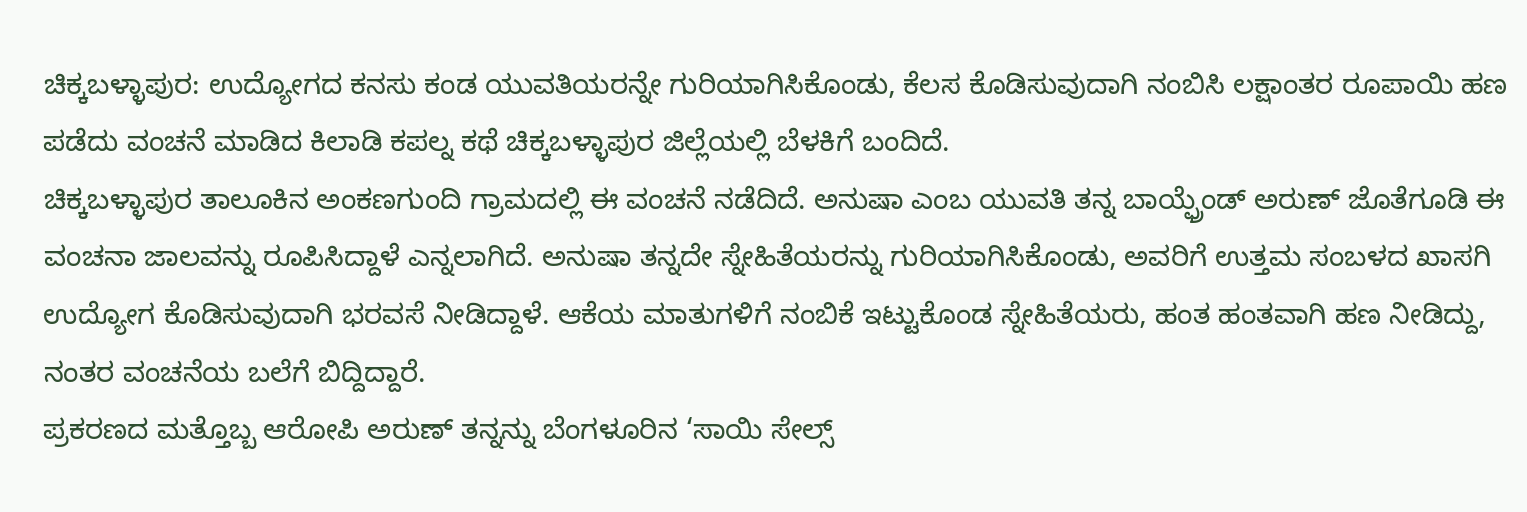ಚಿಕ್ಕಬಳ್ಳಾಪುರ: ಉದ್ಯೋಗದ ಕನಸು ಕಂಡ ಯುವತಿಯರನ್ನೇ ಗುರಿಯಾಗಿಸಿಕೊಂಡು, ಕೆಲಸ ಕೊಡಿಸುವುದಾಗಿ ನಂಬಿಸಿ ಲಕ್ಷಾಂತರ ರೂಪಾಯಿ ಹಣ ಪಡೆದು ವಂಚನೆ ಮಾಡಿದ ಕಿಲಾಡಿ ಕಪಲ್ನ ಕಥೆ ಚಿಕ್ಕಬಳ್ಳಾಪುರ ಜಿಲ್ಲೆಯಲ್ಲಿ ಬೆಳಕಿಗೆ ಬಂದಿದೆ.
ಚಿಕ್ಕಬಳ್ಳಾಪುರ ತಾಲೂಕಿನ ಅಂಕಣಗುಂದಿ ಗ್ರಾಮದಲ್ಲಿ ಈ ವಂಚನೆ ನಡೆದಿದೆ. ಅನುಷಾ ಎಂಬ ಯುವತಿ ತನ್ನ ಬಾಯ್ಫ್ರೆಂಡ್ ಅರುಣ್ ಜೊತೆಗೂಡಿ ಈ ವಂಚನಾ ಜಾಲವನ್ನು ರೂಪಿಸಿದ್ದಾಳೆ ಎನ್ನಲಾಗಿದೆ. ಅನುಷಾ ತನ್ನದೇ ಸ್ನೇಹಿತೆಯರನ್ನು ಗುರಿಯಾಗಿಸಿಕೊಂಡು, ಅವರಿಗೆ ಉತ್ತಮ ಸಂಬಳದ ಖಾಸಗಿ ಉದ್ಯೋಗ ಕೊಡಿಸುವುದಾಗಿ ಭರವಸೆ ನೀಡಿದ್ದಾಳೆ. ಆಕೆಯ ಮಾತುಗಳಿಗೆ ನಂಬಿಕೆ ಇಟ್ಟುಕೊಂಡ ಸ್ನೇಹಿತೆಯರು, ಹಂತ ಹಂತವಾಗಿ ಹಣ ನೀಡಿದ್ದು, ನಂತರ ವಂಚನೆಯ ಬಲೆಗೆ ಬಿದ್ದಿದ್ದಾರೆ.
ಪ್ರಕರಣದ ಮತ್ತೊಬ್ಬ ಆರೋಪಿ ಅರುಣ್ ತನ್ನನ್ನು ಬೆಂಗಳೂರಿನ ‘ಸಾಯಿ ಸೇಲ್ಸ್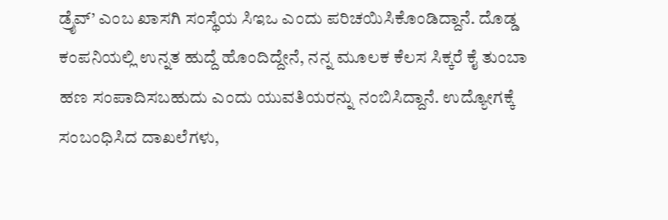ಡ್ರೈವ್’ ಎಂಬ ಖಾಸಗಿ ಸಂಸ್ಥೆಯ ಸಿಇಒ ಎಂದು ಪರಿಚಯಿಸಿಕೊಂಡಿದ್ದಾನೆ. ದೊಡ್ಡ ಕಂಪನಿಯಲ್ಲಿ ಉನ್ನತ ಹುದ್ದೆ ಹೊಂದಿದ್ದೇನೆ, ನನ್ನ ಮೂಲಕ ಕೆಲಸ ಸಿಕ್ಕರೆ ಕೈ ತುಂಬಾ ಹಣ ಸಂಪಾದಿಸಬಹುದು ಎಂದು ಯುವತಿಯರನ್ನು ನಂಬಿಸಿದ್ದಾನೆ. ಉದ್ಯೋಗಕ್ಕೆ ಸಂಬಂಧಿಸಿದ ದಾಖಲೆಗಳು,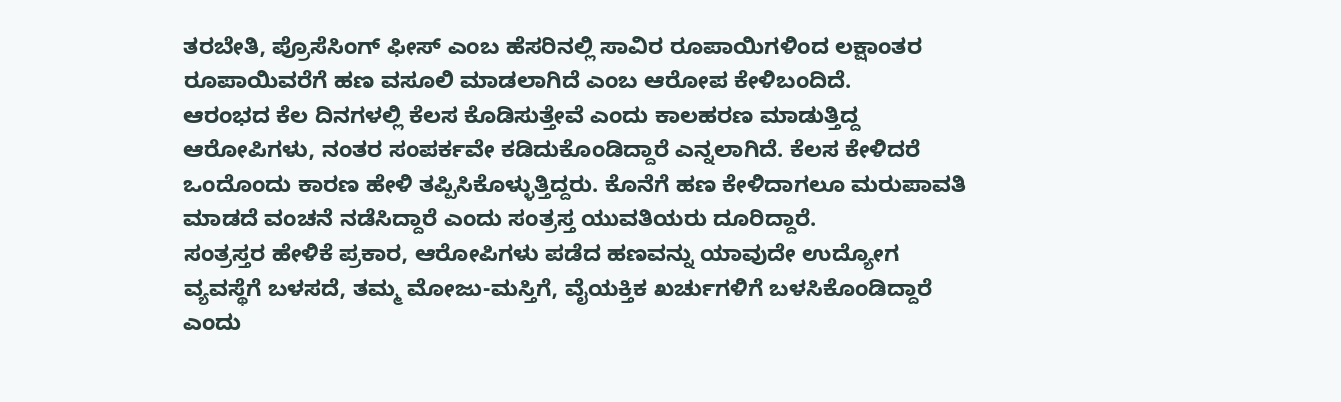ತರಬೇತಿ, ಪ್ರೊಸೆಸಿಂಗ್ ಫೀಸ್ ಎಂಬ ಹೆಸರಿನಲ್ಲಿ ಸಾವಿರ ರೂಪಾಯಿಗಳಿಂದ ಲಕ್ಷಾಂತರ ರೂಪಾಯಿವರೆಗೆ ಹಣ ವಸೂಲಿ ಮಾಡಲಾಗಿದೆ ಎಂಬ ಆರೋಪ ಕೇಳಿಬಂದಿದೆ.
ಆರಂಭದ ಕೆಲ ದಿನಗಳಲ್ಲಿ ಕೆಲಸ ಕೊಡಿಸುತ್ತೇವೆ ಎಂದು ಕಾಲಹರಣ ಮಾಡುತ್ತಿದ್ದ ಆರೋಪಿಗಳು, ನಂತರ ಸಂಪರ್ಕವೇ ಕಡಿದುಕೊಂಡಿದ್ದಾರೆ ಎನ್ನಲಾಗಿದೆ. ಕೆಲಸ ಕೇಳಿದರೆ ಒಂದೊಂದು ಕಾರಣ ಹೇಳಿ ತಪ್ಪಿಸಿಕೊಳ್ಳುತ್ತಿದ್ದರು. ಕೊನೆಗೆ ಹಣ ಕೇಳಿದಾಗಲೂ ಮರುಪಾವತಿ ಮಾಡದೆ ವಂಚನೆ ನಡೆಸಿದ್ದಾರೆ ಎಂದು ಸಂತ್ರಸ್ತ ಯುವತಿಯರು ದೂರಿದ್ದಾರೆ.
ಸಂತ್ರಸ್ತರ ಹೇಳಿಕೆ ಪ್ರಕಾರ, ಆರೋಪಿಗಳು ಪಡೆದ ಹಣವನ್ನು ಯಾವುದೇ ಉದ್ಯೋಗ ವ್ಯವಸ್ಥೆಗೆ ಬಳಸದೆ, ತಮ್ಮ ಮೋಜು-ಮಸ್ತಿಗೆ, ವೈಯಕ್ತಿಕ ಖರ್ಚುಗಳಿಗೆ ಬಳಸಿಕೊಂಡಿದ್ದಾರೆ ಎಂದು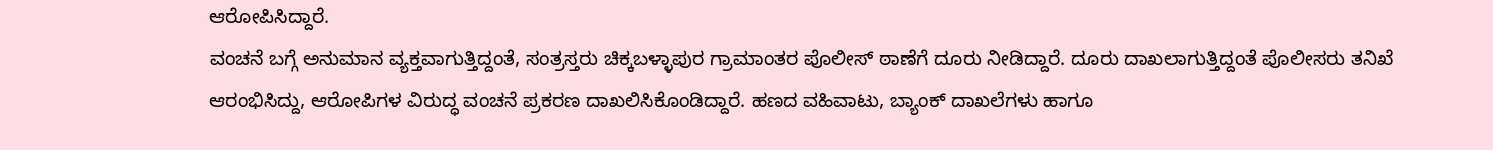ಆರೋಪಿಸಿದ್ದಾರೆ.
ವಂಚನೆ ಬಗ್ಗೆ ಅನುಮಾನ ವ್ಯಕ್ತವಾಗುತ್ತಿದ್ದಂತೆ, ಸಂತ್ರಸ್ತರು ಚಿಕ್ಕಬಳ್ಳಾಪುರ ಗ್ರಾಮಾಂತರ ಪೊಲೀಸ್ ಠಾಣೆಗೆ ದೂರು ನೀಡಿದ್ದಾರೆ. ದೂರು ದಾಖಲಾಗುತ್ತಿದ್ದಂತೆ ಪೊಲೀಸರು ತನಿಖೆ ಆರಂಭಿಸಿದ್ದು, ಆರೋಪಿಗಳ ವಿರುದ್ಧ ವಂಚನೆ ಪ್ರಕರಣ ದಾಖಲಿಸಿಕೊಂಡಿದ್ದಾರೆ. ಹಣದ ವಹಿವಾಟು, ಬ್ಯಾಂಕ್ ದಾಖಲೆಗಳು ಹಾಗೂ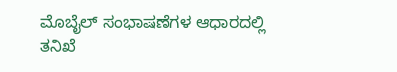ಮೊಬೈಲ್ ಸಂಭಾಷಣೆಗಳ ಆಧಾರದಲ್ಲಿ ತನಿಖೆ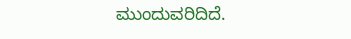ಮುಂದುವರಿದಿದೆ.